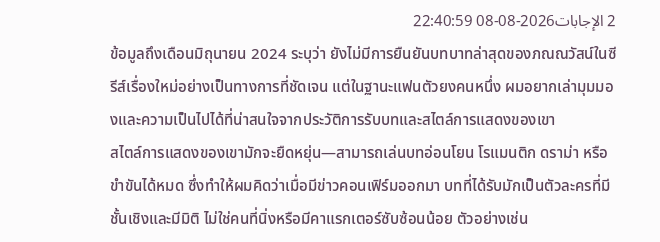2 الإجابات2026-08-08 22:40:59
ข้อมูลถึงเดือนมิถุนายน 2024 ระบุว่า ยังไม่มีการยืนยันบทบาทล่าสุดของภณณวัสน์ในซีรีส์เรื่องใหม่อย่างเป็นทางการที่ชัดเจน แต่ในฐานะแฟนตัวยงคนหนึ่ง ผมอยากเล่ามุมมองและความเป็นไปได้ที่น่าสนใจจากประวัติการรับบทและสไตล์การแสดงของเขา
สไตล์การแสดงของเขามักจะยืดหยุ่น—สามารถเล่นบทอ่อนโยน โรแมนติก ดราม่า หรือขำขันได้หมด ซึ่งทำให้ผมคิดว่าเมื่อมีข่าวคอนเฟิร์มออกมา บทที่ได้รับมักเป็นตัวละครที่มีชั้นเชิงและมีมิติ ไม่ใช่คนที่นิ่งหรือมีคาแรกเตอร์ซับซ้อนน้อย ตัวอย่างเช่น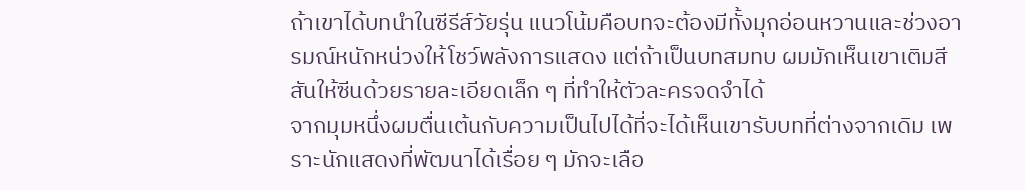ถ้าเขาได้บทนำในซีรีส์วัยรุ่น แนวโน้มคือบทจะต้องมีทั้งมุกอ่อนหวานและช่วงอารมณ์หนักหน่วงให้โชว์พลังการแสดง แต่ถ้าเป็นบทสมทบ ผมมักเห็นเขาเติมสีสันให้ซีนด้วยรายละเอียดเล็ก ๆ ที่ทำให้ตัวละครจดจำได้
จากมุมหนึ่งผมตื่นเต้นกับความเป็นไปได้ที่จะได้เห็นเขารับบทที่ต่างจากเดิม เพราะนักแสดงที่พัฒนาได้เรื่อย ๆ มักจะเลือ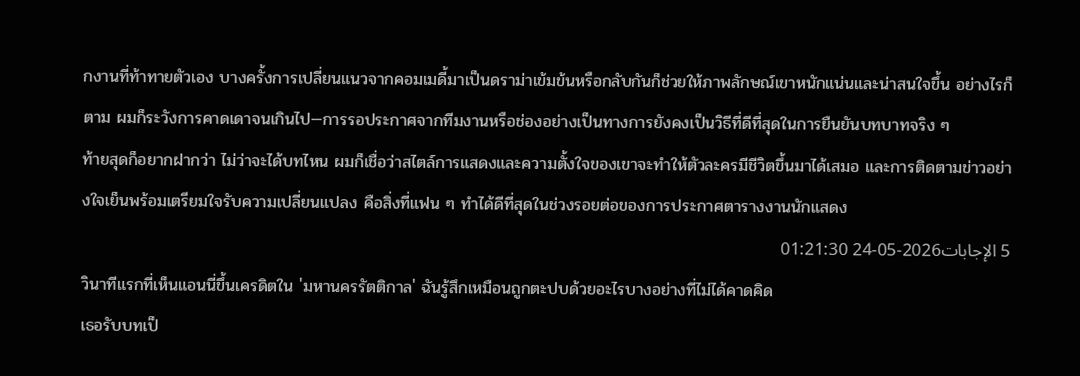กงานที่ท้าทายตัวเอง บางครั้งการเปลี่ยนแนวจากคอมเมดี้มาเป็นดราม่าเข้มข้นหรือกลับกันก็ช่วยให้ภาพลักษณ์เขาหนักแน่นและน่าสนใจขึ้น อย่างไรก็ตาม ผมก็ระวังการคาดเดาจนเกินไป—การรอประกาศจากทีมงานหรือช่องอย่างเป็นทางการยังคงเป็นวิธีที่ดีที่สุดในการยืนยันบทบาทจริง ๆ
ท้ายสุดก็อยากฝากว่า ไม่ว่าจะได้บทไหน ผมก็เชื่อว่าสไตล์การแสดงและความตั้งใจของเขาจะทำให้ตัวละครมีชีวิตขึ้นมาได้เสมอ และการติดตามข่าวอย่างใจเย็นพร้อมเตรียมใจรับความเปลี่ยนแปลง คือสิ่งที่แฟน ๆ ทำได้ดีที่สุดในช่วงรอยต่อของการประกาศตารางงานนักแสดง
5 الإجابات2026-05-24 01:21:30
วินาทีแรกที่เห็นแอนนี่ขึ้นเครดิตใน 'มหานครรัตติกาล' ฉันรู้สึกเหมือนถูกตะปบด้วยอะไรบางอย่างที่ไม่ได้คาดคิด
เธอรับบทเป็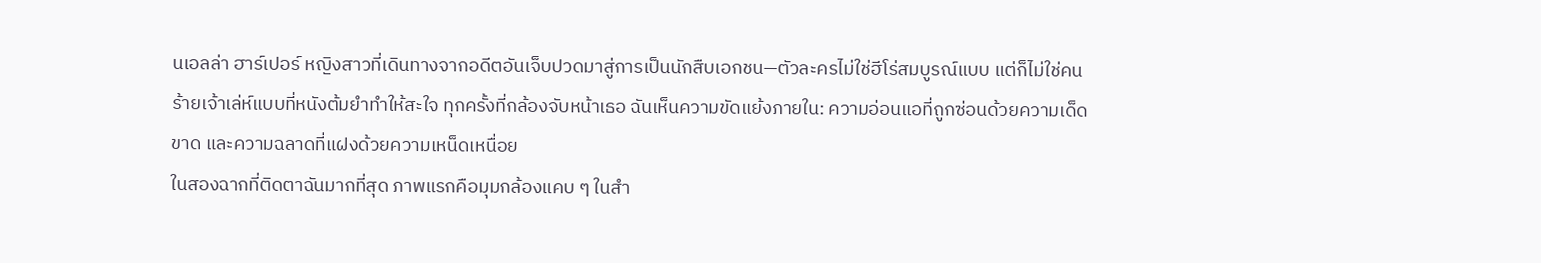นเอลล่า ฮาร์เปอร์ หญิงสาวที่เดินทางจากอดีตอันเจ็บปวดมาสู่การเป็นนักสืบเอกชน—ตัวละครไม่ใช่ฮีโร่สมบูรณ์แบบ แต่ก็ไม่ใช่คนร้ายเจ้าเล่ห์แบบที่หนังต้มยำทำให้สะใจ ทุกครั้งที่กล้องจับหน้าเธอ ฉันเห็นความขัดแย้งภายใน: ความอ่อนแอที่ถูกซ่อนด้วยความเด็ดขาด และความฉลาดที่แฝงด้วยความเหน็ดเหนื่อย
ในสองฉากที่ติดตาฉันมากที่สุด ภาพแรกคือมุมกล้องแคบ ๆ ในสำ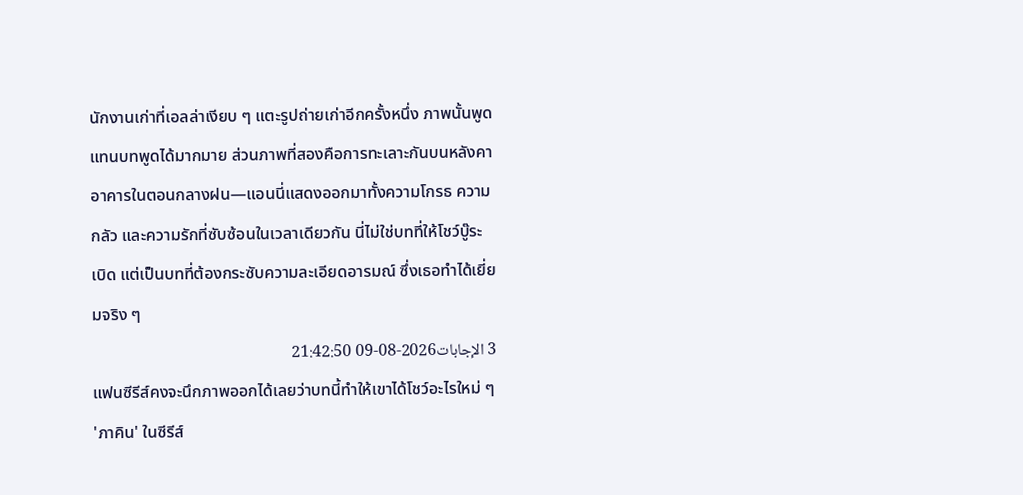นักงานเก่าที่เอลล่าเงียบ ๆ แตะรูปถ่ายเก่าอีกครั้งหนึ่ง ภาพนั้นพูดแทนบทพูดได้มากมาย ส่วนภาพที่สองคือการทะเลาะกันบนหลังคาอาคารในตอนกลางฝน—แอนนี่แสดงออกมาทั้งความโกรธ ความกลัว และความรักที่ซับซ้อนในเวลาเดียวกัน นี่ไม่ใช่บทที่ให้โชว์บู๊ระเบิด แต่เป็นบทที่ต้องกระซับความละเอียดอารมณ์ ซึ่งเธอทำได้เยี่ยมจริง ๆ
3 الإجابات2026-08-09 21:42:50
แฟนซีรีส์คงจะนึกภาพออกได้เลยว่าบทนี้ทำให้เขาได้โชว์อะไรใหม่ ๆ
'ภาคิน' ในซีรีส์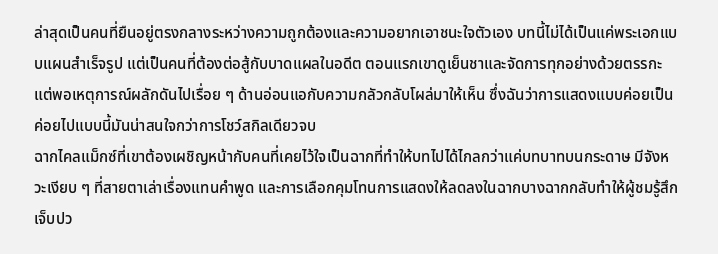ล่าสุดเป็นคนที่ยืนอยู่ตรงกลางระหว่างความถูกต้องและความอยากเอาชนะใจตัวเอง บทนี้ไม่ได้เป็นแค่พระเอกแบบแผนสำเร็จรูป แต่เป็นคนที่ต้องต่อสู้กับบาดแผลในอดีต ตอนแรกเขาดูเย็นชาและจัดการทุกอย่างด้วยตรรกะ แต่พอเหตุการณ์ผลักดันไปเรื่อย ๆ ด้านอ่อนแอกับความกลัวกลับโผล่มาให้เห็น ซึ่งฉันว่าการแสดงแบบค่อยเป็นค่อยไปแบบนี้มันน่าสนใจกว่าการโชว์สกิลเดียวจบ
ฉากไคลแม็กซ์ที่เขาต้องเผชิญหน้ากับคนที่เคยไว้ใจเป็นฉากที่ทำให้บทไปได้ไกลกว่าแค่บทบาทบนกระดาษ มีจังหวะเงียบ ๆ ที่สายตาเล่าเรื่องแทนคำพูด และการเลือกคุมโทนการแสดงให้ลดลงในฉากบางฉากกลับทำให้ผู้ชมรู้สึกเจ็บปว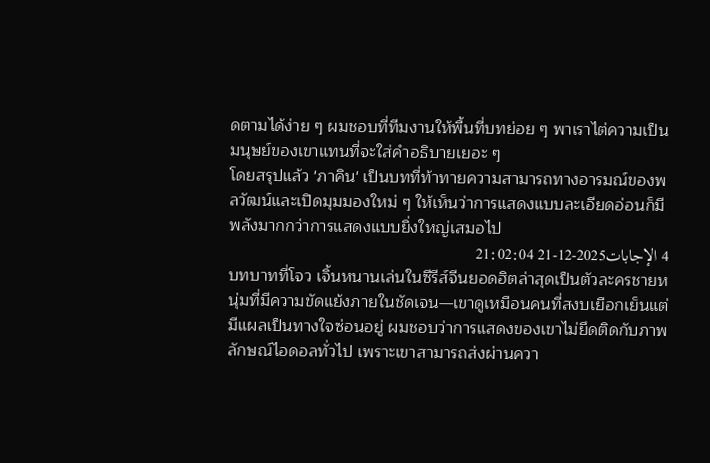ดตามได้ง่าย ๆ ผมชอบที่ทีมงานให้พื้นที่บทย่อย ๆ พาเราไต่ความเป็นมนุษย์ของเขาแทนที่จะใส่คำอธิบายเยอะ ๆ
โดยสรุปแล้ว 'ภาคิน' เป็นบทที่ท้าทายความสามารถทางอารมณ์ของพลวัฒน์และเปิดมุมมองใหม่ ๆ ให้เห็นว่าการแสดงแบบละเอียดอ่อนก็มีพลังมากกว่าการแสดงแบบยิ่งใหญ่เสมอไป
4 الإجابات2025-12-21 21:02:04
บทบาทที่โจว เจิ้นหนานเล่นในซีรีส์จีนยอดฮิตล่าสุดเป็นตัวละครชายหนุ่มที่มีความขัดแย้งภายในชัดเจน—เขาดูเหมือนคนที่สงบเยือกเย็นแต่มีแผลเป็นทางใจซ่อนอยู่ ผมชอบว่าการแสดงของเขาไม่ยึดติดกับภาพลักษณ์ไอดอลทั่วไป เพราะเขาสามารถส่งผ่านควา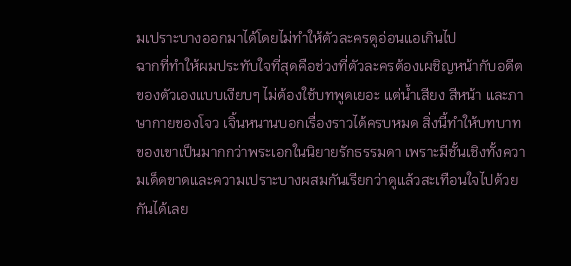มเปราะบางออกมาได้โดยไม่ทำให้ตัวละครดูอ่อนแอเกินไป
ฉากที่ทำให้ผมประทับใจที่สุดคือช่วงที่ตัวละครต้องเผชิญหน้ากับอดีตของตัวเองแบบเงียบๆ ไม่ต้องใช้บทพูดเยอะ แต่น้ำเสียง สีหน้า และภาษากายของโจว เจิ้นหนานบอกเรื่องราวได้ครบหมด สิ่งนี้ทำให้บทบาทของเขาเป็นมากกว่าพระเอกในนิยายรักธรรมดา เพราะมีชั้นเชิงทั้งความเด็ดขาดและความเปราะบางผสมกันเรียกว่าดูแล้วสะเทือนใจไปด้วยกันได้เลย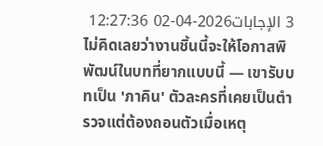3 الإجابات2026-04-02 12:27:36
ไม่คิดเลยว่างานชิ้นนี้จะให้โอกาสพิพัฒน์ในบทที่ยากแบบนี้ — เขารับบทเป็น 'ภาคิน' ตัวละครที่เคยเป็นตำรวจแต่ต้องถอนตัวเมื่อเหตุ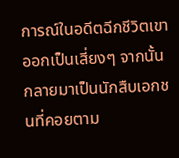การณ์ในอดีตฉีกชีวิตเขาออกเป็นเสี่ยงๆ จากนั้นกลายมาเป็นนักสืบเอกชนที่คอยตาม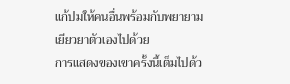แก้ปมให้คนอื่นพร้อมกับพยายามเยียวยาตัวเองไปด้วย
การแสดงของเขาครั้งนี้เต็มไปด้ว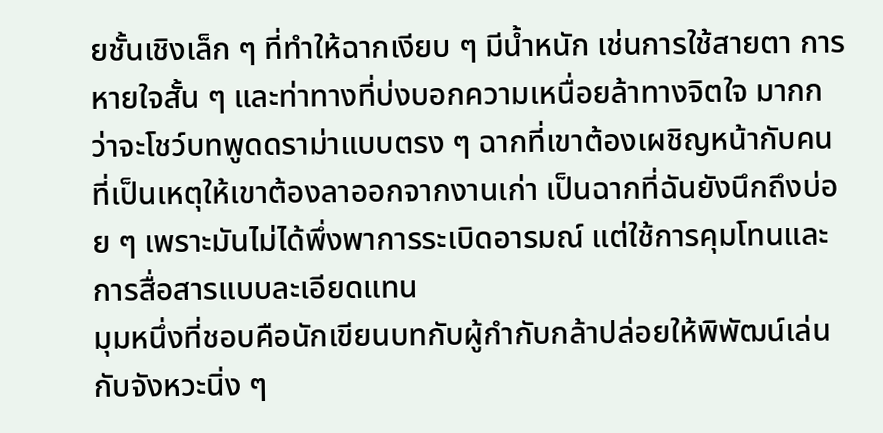ยชั้นเชิงเล็ก ๆ ที่ทำให้ฉากเงียบ ๆ มีน้ำหนัก เช่นการใช้สายตา การหายใจสั้น ๆ และท่าทางที่บ่งบอกความเหนื่อยล้าทางจิตใจ มากกว่าจะโชว์บทพูดดราม่าแบบตรง ๆ ฉากที่เขาต้องเผชิญหน้ากับคนที่เป็นเหตุให้เขาต้องลาออกจากงานเก่า เป็นฉากที่ฉันยังนึกถึงบ่อย ๆ เพราะมันไม่ได้พึ่งพาการระเบิดอารมณ์ แต่ใช้การคุมโทนและการสื่อสารแบบละเอียดแทน
มุมหนึ่งที่ชอบคือนักเขียนบทกับผู้กำกับกล้าปล่อยให้พิพัฒน์เล่นกับจังหวะนิ่ง ๆ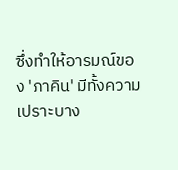ซึ่งทำให้อารมณ์ของ 'ภาคิน' มีทั้งความเปราะบาง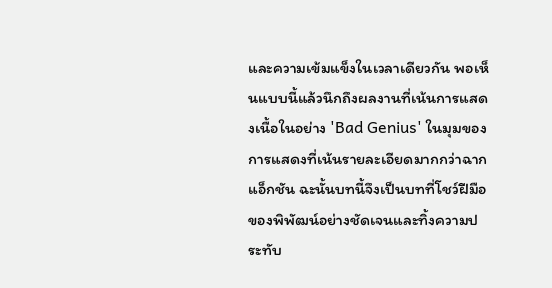และความเข้มแข็งในเวลาเดียวกัน พอเห็นแบบนี้แล้วนึกถึงผลงานที่เน้นการแสดงเนื้อในอย่าง 'Bad Genius' ในมุมของการแสดงที่เน้นรายละเอียดมากกว่าฉากแอ็กชัน ฉะนั้นบทนี้จึงเป็นบทที่โชว์ฝีมือของพิพัฒน์อย่างชัดเจนและทิ้งความประทับ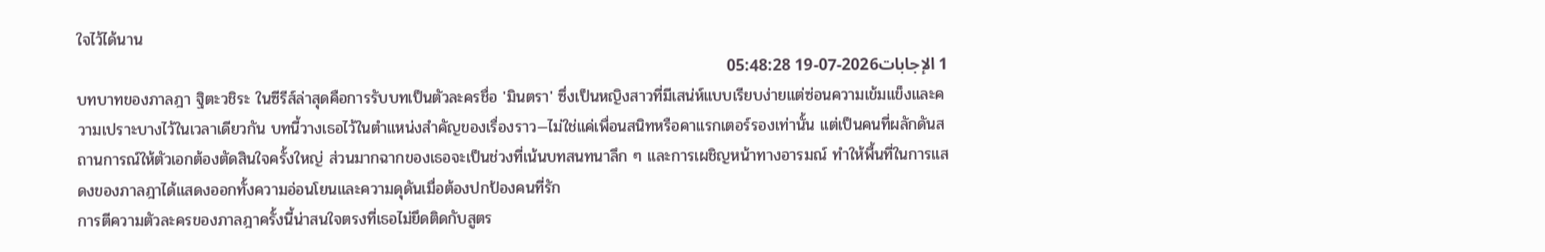ใจไว้ได้นาน
1 الإجابات2026-07-19 05:48:28
บทบาทของภาลฎา ฐิตะวชิระ ในซีรีส์ล่าสุดคือการรับบทเป็นตัวละครชื่อ 'มินตรา' ซึ่งเป็นหญิงสาวที่มีเสน่ห์แบบเรียบง่ายแต่ซ่อนความเข้มแข็งและความเปราะบางไว้ในเวลาเดียวกัน บทนี้วางเธอไว้ในตำแหน่งสำคัญของเรื่องราว—ไม่ใช่แค่เพื่อนสนิทหรือคาแรกเตอร์รองเท่านั้น แต่เป็นคนที่ผลักดันสถานการณ์ให้ตัวเอกต้องตัดสินใจครั้งใหญ่ ส่วนมากฉากของเธอจะเป็นช่วงที่เน้นบทสนทนาลึก ๆ และการเผชิญหน้าทางอารมณ์ ทำให้พื้นที่ในการแสดงของภาลฎาได้แสดงออกทั้งความอ่อนโยนและความดุดันเมื่อต้องปกป้องคนที่รัก
การตีความตัวละครของภาลฎาครั้งนี้น่าสนใจตรงที่เธอไม่ยึดติดกับสูตร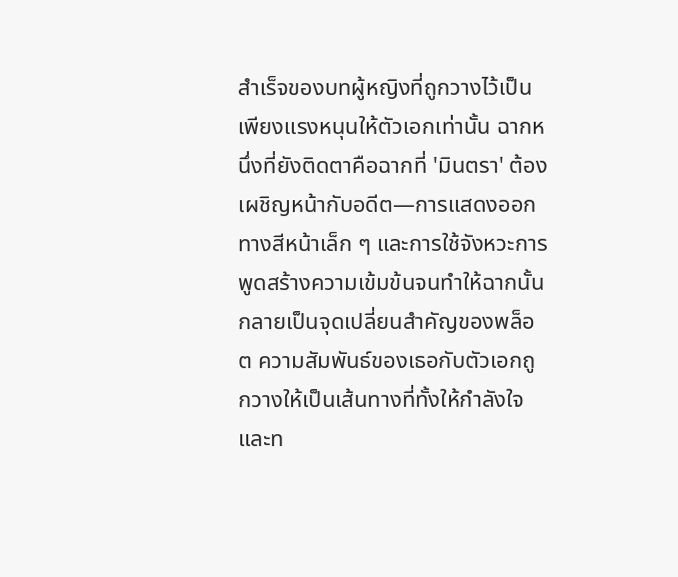สำเร็จของบทผู้หญิงที่ถูกวางไว้เป็นเพียงแรงหนุนให้ตัวเอกเท่านั้น ฉากหนึ่งที่ยังติดตาคือฉากที่ 'มินตรา' ต้องเผชิญหน้ากับอดีต—การแสดงออกทางสีหน้าเล็ก ๆ และการใช้จังหวะการพูดสร้างความเข้มข้นจนทำให้ฉากนั้นกลายเป็นจุดเปลี่ยนสำคัญของพล็อต ความสัมพันธ์ของเธอกับตัวเอกถูกวางให้เป็นเส้นทางที่ทั้งให้กำลังใจและท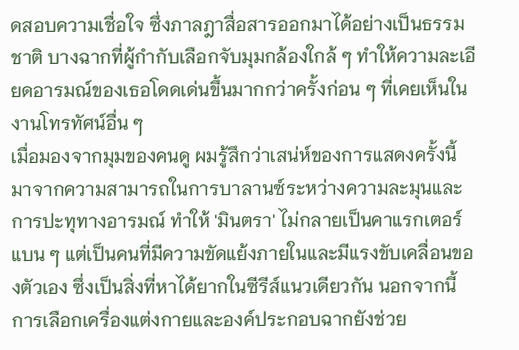ดสอบความเชื่อใจ ซึ่งภาลฎาสื่อสารออกมาได้อย่างเป็นธรรมชาติ บางฉากที่ผู้กำกับเลือกจับมุมกล้องใกล้ ๆ ทำให้ความละเอียดอารมณ์ของเธอโดดเด่นขึ้นมากกว่าครั้งก่อน ๆ ที่เคยเห็นในงานโทรทัศน์อื่น ๆ
เมื่อมองจากมุมของคนดู ผมรู้สึกว่าเสน่ห์ของการแสดงครั้งนี้มาจากความสามารถในการบาลานซ์ระหว่างความละมุนและการปะทุทางอารมณ์ ทำให้ 'มินตรา' ไม่กลายเป็นคาแรกเตอร์แบน ๆ แต่เป็นคนที่มีความขัดแย้งภายในและมีแรงขับเคลื่อนของตัวเอง ซึ่งเป็นสิ่งที่หาได้ยากในซีรีส์แนวเดียวกัน นอกจากนี้การเลือกเครื่องแต่งกายและองค์ประกอบฉากยังช่วย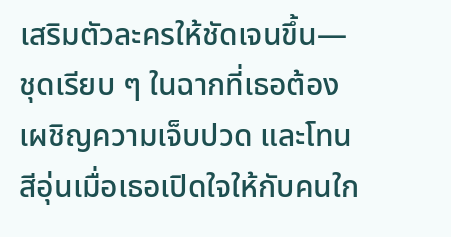เสริมตัวละครให้ชัดเจนขึ้น—ชุดเรียบ ๆ ในฉากที่เธอต้องเผชิญความเจ็บปวด และโทนสีอุ่นเมื่อเธอเปิดใจให้กับคนใก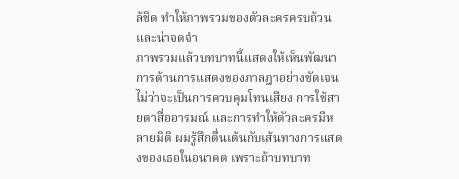ล้ชิด ทำให้ภาพรวมของตัวละครครบถ้วนและน่าจดจำ
ภาพรวมแล้วบทบาทนี้แสดงให้เห็นพัฒนาการด้านการแสดงของภาลฎาอย่างชัดเจน ไม่ว่าจะเป็นการควบคุมโทนเสียง การใช้สายตาสื่ออารมณ์ และการทำให้ตัวละครมีหลายมิติ ผมรู้สึกตื่นเต้นกับเส้นทางการแสดงของเธอในอนาคต เพราะถ้าบทบาท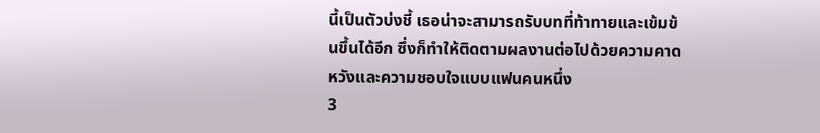นี้เป็นตัวบ่งชี้ เธอน่าจะสามารถรับบทที่ท้าทายและเข้มข้นขึ้นได้อีก ซึ่งก็ทำให้ติดตามผลงานต่อไปด้วยความคาดหวังและความชอบใจแบบแฟนคนหนึ่ง
3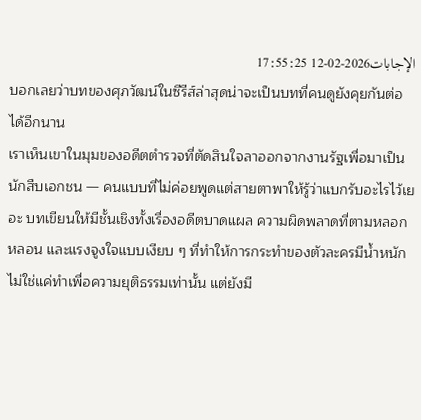الإجابات2026-02-12 17:55:25
บอกเลยว่าบทของศุภวัฒน์ในซีรีส์ล่าสุดน่าจะเป็นบทที่คนดูยังคุยกันต่อได้อีกนาน
เราเห็นเขาในมุมของอดีตตำรวจที่ตัดสินใจลาออกจากงานรัฐเพื่อมาเป็นนักสืบเอกชน — คนแบบที่ไม่ค่อยพูดแต่สายตาพาให้รู้ว่าแบกรับอะไรไว้เยอะ บทเขียนให้มีชั้นเชิงทั้งเรื่องอดีตบาดแผล ความผิดพลาดที่ตามหลอกหลอน และแรงจูงใจแบบเงียบ ๆ ที่ทำให้การกระทำของตัวละครมีน้ำหนัก ไม่ใช่แค่ทำเพื่อความยุติธรรมเท่านั้น แต่ยังมี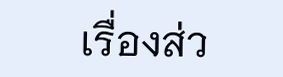เรื่องส่ว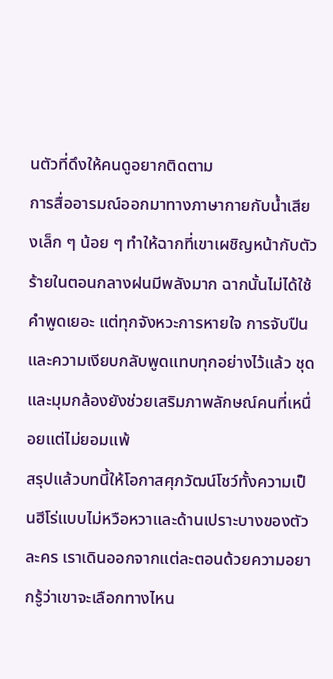นตัวที่ดึงให้คนดูอยากติดตาม
การสื่ออารมณ์ออกมาทางภาษากายกับน้ำเสียงเล็ก ๆ น้อย ๆ ทำให้ฉากที่เขาเผชิญหน้ากับตัวร้ายในตอนกลางฝนมีพลังมาก ฉากนั้นไม่ได้ใช้คำพูดเยอะ แต่ทุกจังหวะการหายใจ การจับปืน และความเงียบกลับพูดแทบทุกอย่างไว้แล้ว ชุดและมุมกล้องยังช่วยเสริมภาพลักษณ์คนที่เหนื่อยแต่ไม่ยอมแพ้
สรุปแล้วบทนี้ให้โอกาสศุภวัฒน์โชว์ทั้งความเป็นฮีโร่แบบไม่หวือหวาและด้านเปราะบางของตัวละคร เราเดินออกจากแต่ละตอนด้วยความอยากรู้ว่าเขาจะเลือกทางไหน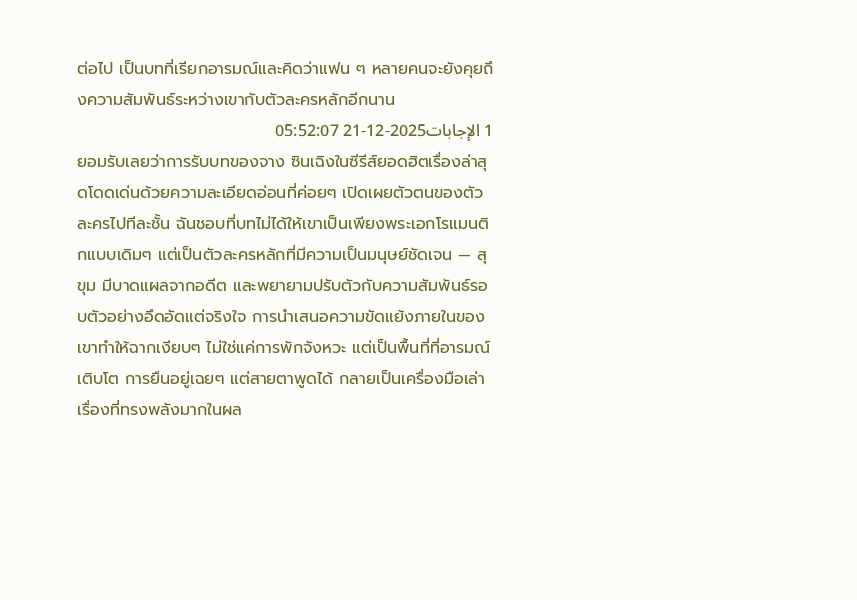ต่อไป เป็นบทที่เรียกอารมณ์และคิดว่าแฟน ๆ หลายคนจะยังคุยถึงความสัมพันธ์ระหว่างเขากับตัวละครหลักอีกนาน
1 الإجابات2025-12-21 05:52:07
ยอมรับเลยว่าการรับบทของจาง ซินเฉิงในซีรีส์ยอดฮิตเรื่องล่าสุดโดดเด่นด้วยความละเอียดอ่อนที่ค่อยๆ เปิดเผยตัวตนของตัวละครไปทีละชั้น ฉันชอบที่บทไม่ได้ให้เขาเป็นเพียงพระเอกโรแมนติกแบบเดิมๆ แต่เป็นตัวละครหลักที่มีความเป็นมนุษย์ชัดเจน — สุขุม มีบาดแผลจากอดีต และพยายามปรับตัวกับความสัมพันธ์รอบตัวอย่างอึดอัดแต่จริงใจ การนำเสนอความขัดแย้งภายในของเขาทำให้ฉากเงียบๆ ไม่ใช่แค่การพักจังหวะ แต่เป็นพื้นที่ที่อารมณ์เติบโต การยืนอยู่เฉยๆ แต่สายตาพูดได้ กลายเป็นเครื่องมือเล่าเรื่องที่ทรงพลังมากในผล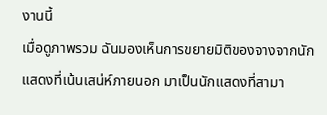งานนี้
เมื่อดูภาพรวม ฉันมองเห็นการขยายมิติของจางจากนักแสดงที่เน้นเสน่ห์ภายนอก มาเป็นนักแสดงที่สามา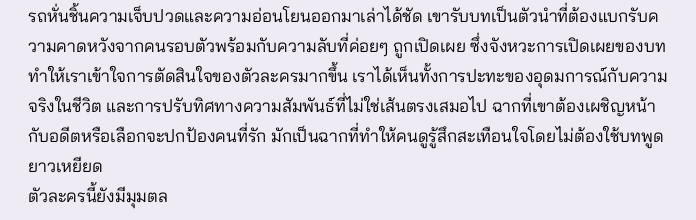รถหั่นชิ้นความเจ็บปวดและความอ่อนโยนออกมาเล่าได้ชัด เขารับบทเป็นตัวนำที่ต้องแบกรับความคาดหวังจากคนรอบตัวพร้อมกับความลับที่ค่อยๆ ถูกเปิดเผย ซึ่งจังหวะการเปิดเผยของบททำให้เราเข้าใจการตัดสินใจของตัวละครมากขึ้น เราได้เห็นทั้งการปะทะของอุดมการณ์กับความจริงในชีวิต และการปรับทิศทางความสัมพันธ์ที่ไม่ใช่เส้นตรงเสมอไป ฉากที่เขาต้องเผชิญหน้ากับอดีตหรือเลือกจะปกป้องคนที่รัก มักเป็นฉากที่ทำให้คนดูรู้สึกสะเทือนใจโดยไม่ต้องใช้บทพูดยาวเหยียด
ตัวละครนี้ยังมีมุมตล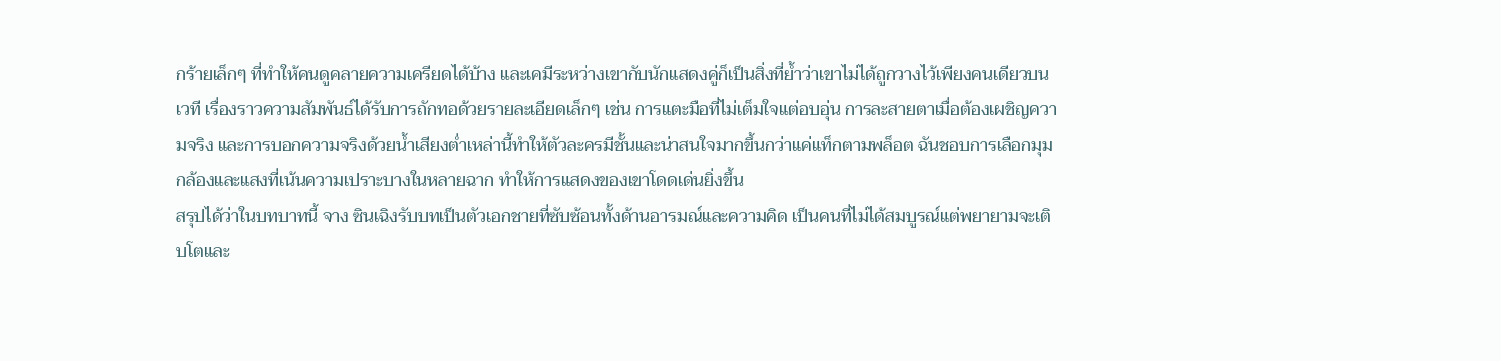กร้ายเล็กๆ ที่ทำให้คนดูคลายความเครียดได้บ้าง และเคมีระหว่างเขากับนักแสดงคู่ก็เป็นสิ่งที่ย้ำว่าเขาไม่ได้ถูกวางไว้เพียงคนเดียวบนเวที เรื่องราวความสัมพันธ์ได้รับการถักทอด้วยรายละเอียดเล็กๆ เช่น การแตะมือที่ไม่เต็มใจแต่อบอุ่น การละสายตาเมื่อต้องเผชิญความจริง และการบอกความจริงด้วยน้ำเสียงต่ำเหล่านี้ทำให้ตัวละครมีชั้นและน่าสนใจมากขึ้นกว่าแค่แท็กตามพล็อต ฉันชอบการเลือกมุมกล้องและแสงที่เน้นความเปราะบางในหลายฉาก ทำให้การแสดงของเขาโดดเด่นยิ่งขึ้น
สรุปได้ว่าในบทบาทนี้ จาง ซินเฉิงรับบทเป็นตัวเอกชายที่ซับซ้อนทั้งด้านอารมณ์และความคิด เป็นคนที่ไม่ได้สมบูรณ์แต่พยายามจะเติบโตและ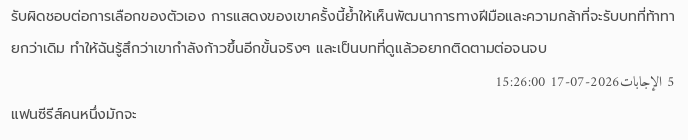รับผิดชอบต่อการเลือกของตัวเอง การแสดงของเขาครั้งนี้ย้ำให้เห็นพัฒนาการทางฝีมือและความกล้าที่จะรับบทที่ท้าทายกว่าเดิม ทำให้ฉันรู้สึกว่าเขากำลังก้าวขึ้นอีกขั้นจริงๆ และเป็นบทที่ดูแล้วอยากติดตามต่อจนจบ
5 الإجابات2026-07-17 15:26:00
แฟนซีรีส์คนหนึ่งมักจะ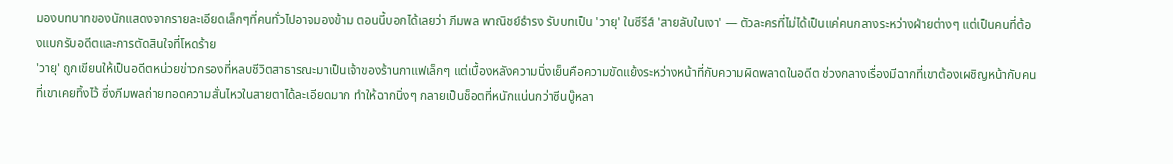มองบทบาทของนักแสดงจากรายละเอียดเล็กๆที่คนทั่วไปอาจมองข้าม ตอนนี้บอกได้เลยว่า ภีมพล พาณิชย์ธํารง รับบทเป็น 'วายุ' ในซีรีส์ 'สายลับในเงา' — ตัวละครที่ไม่ได้เป็นแค่คนกลางระหว่างฝ่ายต่างๆ แต่เป็นคนที่ต้องแบกรับอดีตและการตัดสินใจที่โหดร้าย
'วายุ' ถูกเขียนให้เป็นอดีตหน่วยข่าวกรองที่หลบชีวิตสาธารณะมาเป็นเจ้าของร้านกาแฟเล็กๆ แต่เบื้องหลังความนิ่งเย็นคือความขัดแย้งระหว่างหน้าที่กับความผิดพลาดในอดีต ช่วงกลางเรื่องมีฉากที่เขาต้องเผชิญหน้ากับคนที่เขาเคยทิ้งไว้ ซึ่งภีมพลถ่ายทอดความสั่นไหวในสายตาได้ละเอียดมาก ทำให้ฉากนิ่งๆ กลายเป็นช็อตที่หนักแน่นกว่าซีนบู๊หลา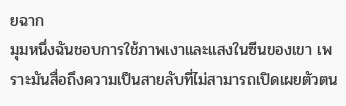ยฉาก
มุมหนึ่งฉันชอบการใช้ภาพเงาและแสงในซีนของเขา เพราะมันสื่อถึงความเป็นสายลับที่ไม่สามารถเปิดเผยตัวตน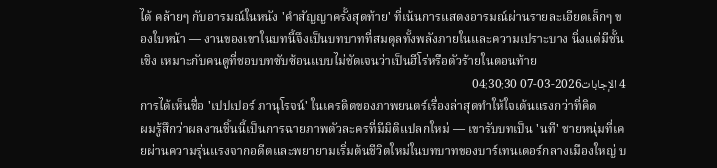ได้ คล้ายๆ กับอารมณ์ในหนัง 'คำสัญญาครั้งสุดท้าย' ที่เน้นการแสดงอารมณ์ผ่านรายละเอียดเล็กๆ ของใบหน้า — งานของเขาในบทนี้จึงเป็นบทบาทที่สมดุลทั้งพลังภายในและความเปราะบาง นิ่งแต่มีชั้นเชิง เหมาะกับคนดูที่ชอบบทซับซ้อนแบบไม่ชัดเจนว่าเป็นฮีโร่หรือตัวร้ายในตอนท้าย
4 الإجابات2026-03-07 04:30:30
การได้เห็นชื่อ 'เปปเปอร์ ภานุโรจน์' ในเครดิตของภาพยนตร์เรื่องล่าสุดทำให้ใจเต้นแรงกว่าที่คิด
ผมรู้สึกว่าผลงานชิ้นนี้เป็นการฉายภาพตัวละครที่มีมิติแปลกใหม่ — เขารับบทเป็น 'นที' ชายหนุ่มที่เคยผ่านความรุ่นแรงจากอดีตและพยายามเริ่มต้นชีวิตใหม่ในบทบาทของบาร์เทนเดอร์กลางเมืองใหญ่ บ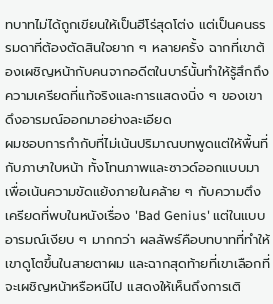ทบาทไม่ได้ถูกเขียนให้เป็นฮีโร่สุดโต่ง แต่เป็นคนธรรมดาที่ต้องตัดสินใจยาก ๆ หลายครั้ง ฉากที่เขาต้องเผชิญหน้ากับคนจากอดีตในบาร์นั้นทำให้รู้สึกถึงความเครียดที่แท้จริงและการแสดงนิ่ง ๆ ของเขาดึงอารมณ์ออกมาอย่างละเอียด
ผมชอบการกำกับที่ไม่เน้นปริมาณบทพูดแต่ให้พื้นที่กับภาษาใบหน้า ทั้งโทนภาพและซาวด์ออกแบบมาเพื่อเน้นความขัดแย้งภายในคล้าย ๆ กับความตึงเครียดที่พบในหนังเรื่อง 'Bad Genius' แต่ในแบบอารมณ์เงียบ ๆ มากกว่า ผลลัพธ์คือบทบาทที่ทำให้เขาดูโตขึ้นในสายตาผม และฉากสุดท้ายที่เขาเลือกที่จะเผชิญหน้าหรือหนีไป แสดงให้เห็นถึงการเติ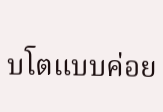บโตแบบค่อย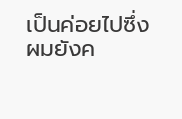เป็นค่อยไปซึ่งผมยังค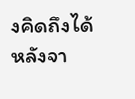งคิดถึงได้หลังจา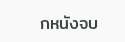กหนังจบ